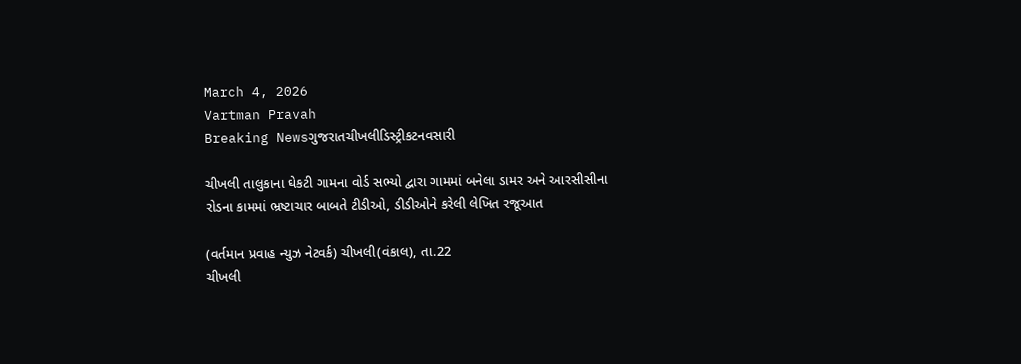March 4, 2026
Vartman Pravah
Breaking Newsગુજરાતચીખલીડિસ્ટ્રીકટનવસારી

ચીખલી તાલુકાના ઘેકટી ગામના વોર્ડ સભ્‍યો દ્વારા ગામમાં બનેલા ડામર અને આરસીસીના રોડના કામમાં ભ્રષ્ટાચાર બાબતે ટીડીઓ, ડીડીઓને કરેલી લેખિત રજૂઆત

(વર્તમાન પ્રવાહ ન્‍યુઝ નેટવર્ક) ચીખલી(વંકાલ), તા.22
ચીખલી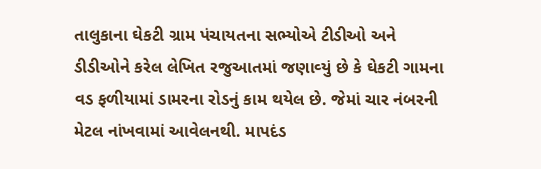તાલુકાના ઘેકટી ગ્રામ પંચાયતના સભ્‍યોએ ટીડીઓ અને ડીડીઓને કરેલ લેખિત રજુઆતમાં જણાવ્‍યું છે કે ઘેકટી ગામના વડ ફળીયામાં ડામરના રોડનું કામ થયેલ છે. જેમાં ચાર નંબરની મેટલ નાંખવામાં આવેલનથી. માપદંડ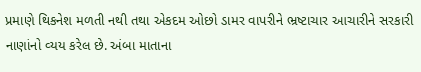પ્રમાણે થિકનેશ મળતી નથી તથા એકદમ ઓછો ડામર વાપરીને ભ્રષ્ટાચાર આચારીને સરકારી નાણાંનો વ્‍યય કરેલ છે. અંબા માતાના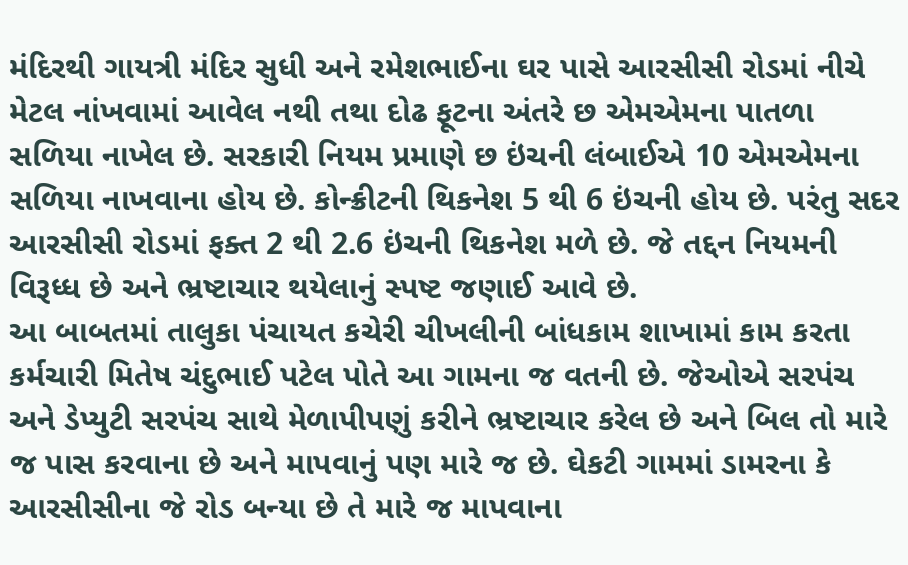મંદિરથી ગાયત્રી મંદિર સુધી અને રમેશભાઈના ઘર પાસે આરસીસી રોડમાં નીચે મેટલ નાંખવામાં આવેલ નથી તથા દોઢ ફૂટના અંતરે છ એમએમના પાતળા સળિયા નાખેલ છે. સરકારી નિયમ પ્રમાણે છ ઇંચની લંબાઈએ 10 એમએમના સળિયા નાખવાના હોય છે. કોન્‍ક્રીટની થિકનેશ 5 થી 6 ઇંચની હોય છે. પરંતુ સદર આરસીસી રોડમાં ફક્‍ત 2 થી 2.6 ઇંચની થિકનેશ મળે છે. જે તદ્દન નિયમની વિરૂધ્‍ધ છે અને ભ્રષ્ટાચાર થયેલાનું સ્‍પષ્ટ જણાઈ આવે છે.
આ બાબતમાં તાલુકા પંચાયત કચેરી ચીખલીની બાંધકામ શાખામાં કામ કરતા કર્મચારી મિતેષ ચંદુભાઈ પટેલ પોતે આ ગામના જ વતની છે. જેઓએ સરપંચ અને ડેપ્‍યુટી સરપંચ સાથે મેળાપીપણું કરીને ભ્રષ્ટાચાર કરેલ છે અને બિલ તો મારે જ પાસ કરવાના છે અને માપવાનું પણ મારે જ છે. ઘેકટી ગામમાં ડામરના કે આરસીસીના જે રોડ બન્‍યા છે તે મારે જ માપવાના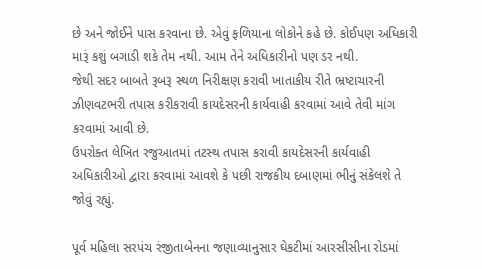છે અને જોઈને પાસ કરવાના છે. એવું ફળિયાના લોકોને કહે છે. કોઈપણ અધિકારી મારૂં કશું બગાડી શકે તેમ નથી. આમ તેને અધિકારીનો પણ ડર નથી.
જેથી સદર બાબતે રૂબરૂ સ્‍થળ નિરીક્ષણ કરાવી ખાતાકીય રીતે ભ્રષ્ટાચારની ઝીણવટભરી તપાસ કરીકરાવી કાયદેસરની કાર્યવાહી કરવામાં આવે તેવી માંગ કરવામાં આવી છે.
ઉપરોક્‍ત લેખિત રજુઆતમાં તટસ્‍થ તપાસ કરાવી કાયદેસરની કાર્યવાહી અધિકારીઓ દ્વારા કરવામાં આવશે કે પછી રાજકીય દબાણમાં ભીનું સંકેલશે તે જોવું રહ્યું.

પૂર્વ મહિલા સરપંચ રંજીતાબેનના જણાવ્‍યાનુસાર ઘેકટીમાં આરસીસીના રોડમાં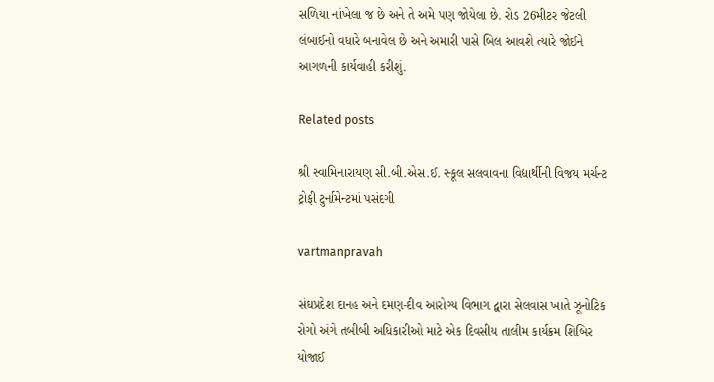સળિયા નાંખેલા જ છે અને તે અમે પણ જોયેલા છે. રોડ 26મીટર જેટલી લંબાઈનો વધારે બનાવેલ છે અને અમારી પાસે બિલ આવશે ત્‍યારે જોઈને આગળની કાર્યવાહી કરીશું.

Related posts

શ્રી સ્‍વામિનારાયણ સી.બી.એસ.ઈ. સ્‍કૂલ સલવાવના વિદ્યાર્થીની વિજય મર્ચન્‍ટ ટ્રોફી ટુર્નામેન્‍ટમાં પસંદગી

vartmanpravah

સંઘપ્રદેશ દાનહ અને દમણ-દીવ આરોગ્‍ય વિભાગ દ્વારા સેલવાસ ખાતે ઝૂનોટિક રોગો અંગે તબીબી અધિકારીઓ માટે એક દિવસીય તાલીમ કાર્યક્રમ શિબિર યોજાઈ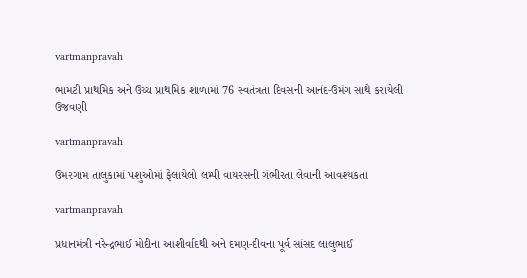vartmanpravah

ભામટી પ્રાથમિક અને ઉચ્‍ચ પ્રાથમિક શાળામાં 76 સ્‍વતંત્રતા દિવસની આનંદ-ઉમંગ સાથે કરાયેલી ઉજવણી

vartmanpravah

ઉમરગામ તાલુકામાં પશુઓમાં ફેલાયેલો લમ્‍પી વાયરસની ગંભીરતા લેવાની આવશ્‍યકતા

vartmanpravah

પ્રધાનમંત્રી નરેન્‍દ્રભાઈ મોદીના આશીર્વાદથી અને દમણ-દીવના પૂર્વ સાંસદ લાલુભાઈ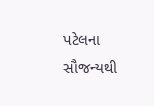પટેલના સૌજન્‍યથી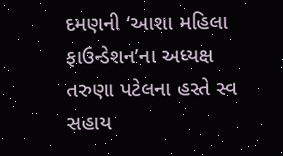દમણની ‘આશા મહિલા ફાઉન્‍ડેશન’ના અધ્‍યક્ષ તરુણા પટેલના હસ્‍તે સ્‍વ સહાય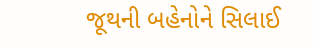જૂથની બહેનોને સિલાઈ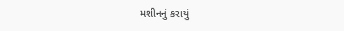મશીનનું કરાયું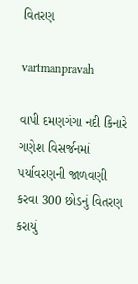વિતરણ

vartmanpravah

વાપી દમણગંગા નદી કિનારે ગણેશ વિસર્જનમાં પર્યાવરણની જાળવણી કરવા 300 છોડનું વિતરણ કરાયું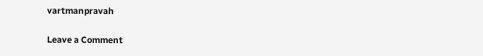vartmanpravah

Leave a Comment